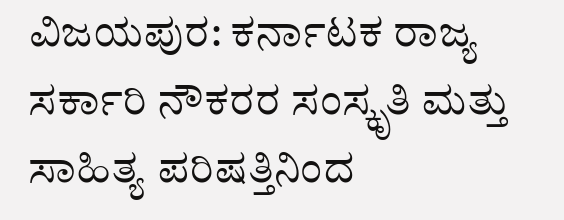ವಿಜಯಪುರ: ಕರ್ನಾಟಕ ರಾಜ್ಯ ಸರ್ಕಾರಿ ನೌಕರರ ಸಂಸ್ಕೃತಿ ಮತ್ತು ಸಾಹಿತ್ಯ ಪರಿಷತ್ತಿನಿಂದ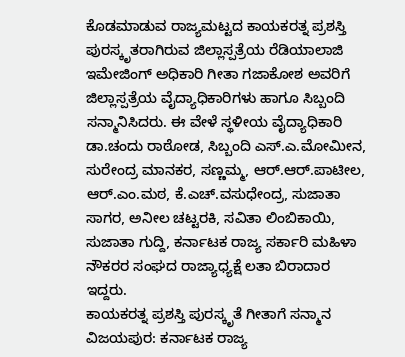ಕೊಡಮಾಡುವ ರಾಜ್ಯಮಟ್ಟದ ಕಾಯಕರತ್ನ ಪ್ರಶಸ್ತಿ ಪುರಸ್ಕೃತರಾಗಿರುವ ಜಿಲ್ಲಾಸ್ಪತ್ರೆಯ ರೆಡಿಯಾಲಾಜಿ ಇಮೇಜಿಂಗ್ ಅಧಿಕಾರಿ ಗೀತಾ ಗಜಾಕೋಶ ಅವರಿಗೆ ಜಿಲ್ಲಾಸ್ಪತ್ರೆಯ ವೈದ್ಯಾಧಿಕಾರಿಗಳು ಹಾಗೂ ಸಿಬ್ಬಂದಿ ಸನ್ಮಾನಿಸಿದರು. ಈ ವೇಳೆ ಸ್ಥಳೀಯ ವೈದ್ಯಾಧಿಕಾರಿ ಡಾ.ಚಂದು ರಾಠೋಡ, ಸಿಬ್ಬಂದಿ ಎಸ್.ಎ.ಮೋಮೀನ, ಸುರೇಂದ್ರ ಮಾನಕರ, ಸಣ್ಣಮ್ಮ, ಆರ್.ಆರ್.ಪಾಟೀಲ, ಆರ್.ಎಂ.ಮಠ, ಕೆ.ಎಚ್.ವಸುಧೇಂದ್ರ, ಸುಜಾತಾ ಸಾಗರ, ಅನೀಲ ಚಟ್ಟರಕಿ, ಸವಿತಾ ಲಿಂಬಿಕಾಯಿ, ಸುಜಾತಾ ಗುದ್ದಿ, ಕರ್ನಾಟಕ ರಾಜ್ಯ ಸರ್ಕಾರಿ ಮಹಿಳಾ ನೌಕರರ ಸಂಘದ ರಾಜ್ಯಾಧ್ಯಕ್ಷೆ ಲತಾ ಬಿರಾದಾರ ಇದ್ದರು.
ಕಾಯಕರತ್ನ ಪ್ರಶಸ್ತಿ ಪುರಸ್ಕೃತೆ ಗೀತಾಗೆ ಸನ್ಮಾನ
ವಿಜಯಪುರ: ಕರ್ನಾಟಕ ರಾಜ್ಯ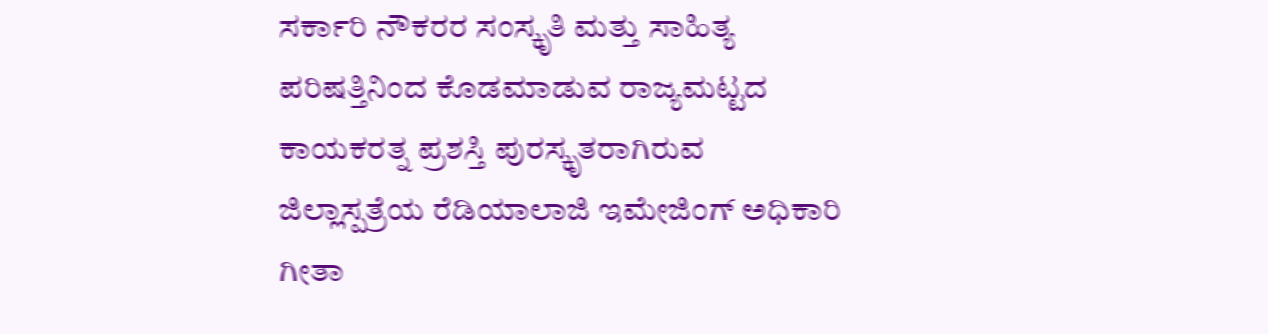ಸರ್ಕಾರಿ ನೌಕರರ ಸಂಸ್ಕೃತಿ ಮತ್ತು ಸಾಹಿತ್ಯ ಪರಿಷತ್ತಿನಿಂದ ಕೊಡಮಾಡುವ ರಾಜ್ಯಮಟ್ಟದ ಕಾಯಕರತ್ನ ಪ್ರಶಸ್ತಿ ಪುರಸ್ಕೃತರಾಗಿರುವ ಜಿಲ್ಲಾಸ್ಪತ್ರೆಯ ರೆಡಿಯಾಲಾಜಿ ಇಮೇಜಿಂಗ್ ಅಧಿಕಾರಿ ಗೀತಾ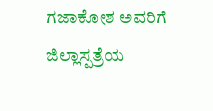ಗಜಾಕೋಶ ಅವರಿಗೆ ಜಿಲ್ಲಾಸ್ಪತ್ರೆಯ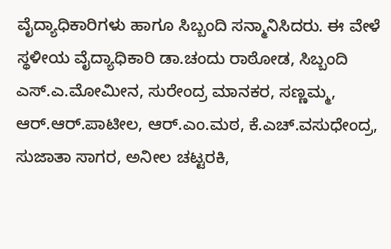ವೈದ್ಯಾಧಿಕಾರಿಗಳು ಹಾಗೂ ಸಿಬ್ಬಂದಿ ಸನ್ಮಾನಿಸಿದರು. ಈ ವೇಳೆ ಸ್ಥಳೀಯ ವೈದ್ಯಾಧಿಕಾರಿ ಡಾ.ಚಂದು ರಾಠೋಡ, ಸಿಬ್ಬಂದಿ ಎಸ್.ಎ.ಮೋಮೀನ, ಸುರೇಂದ್ರ ಮಾನಕರ, ಸಣ್ಣಮ್ಮ, ಆರ್.ಆರ್.ಪಾಟೀಲ, ಆರ್.ಎಂ.ಮಠ, ಕೆ.ಎಚ್.ವಸುಧೇಂದ್ರ, ಸುಜಾತಾ ಸಾಗರ, ಅನೀಲ ಚಟ್ಟರಕಿ,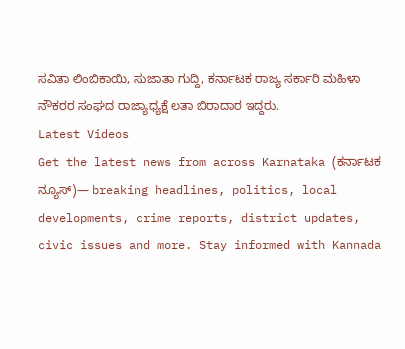ಸವಿತಾ ಲಿಂಬಿಕಾಯಿ, ಸುಜಾತಾ ಗುದ್ದಿ, ಕರ್ನಾಟಕ ರಾಜ್ಯ ಸರ್ಕಾರಿ ಮಹಿಳಾ ನೌಕರರ ಸಂಘದ ರಾಜ್ಯಾಧ್ಯಕ್ಷೆ ಲತಾ ಬಿರಾದಾರ ಇದ್ದರು.
Latest Videos
Get the latest news from across Karnataka (ಕರ್ನಾಟಕ ನ್ಯೂಸ್)— breaking headlines, politics, local developments, crime reports, district updates, civic issues and more. Stay informed with Kannada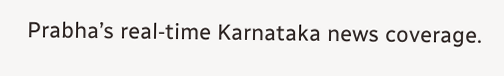Prabha’s real‑time Karnataka news coverage.